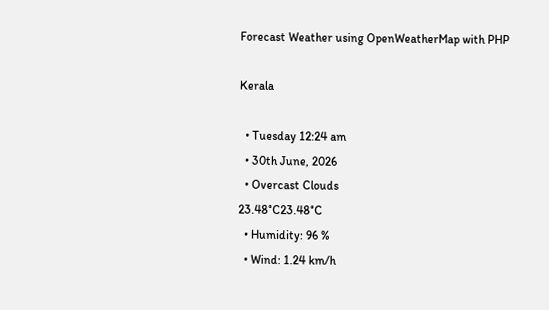Forecast Weather using OpenWeatherMap with PHP

Kerala

  • Tuesday 12:24 am
  • 30th June, 2026
  • Overcast Clouds
23.48°C23.48°C
  • Humidity: 96 %
  • Wind: 1.24 km/h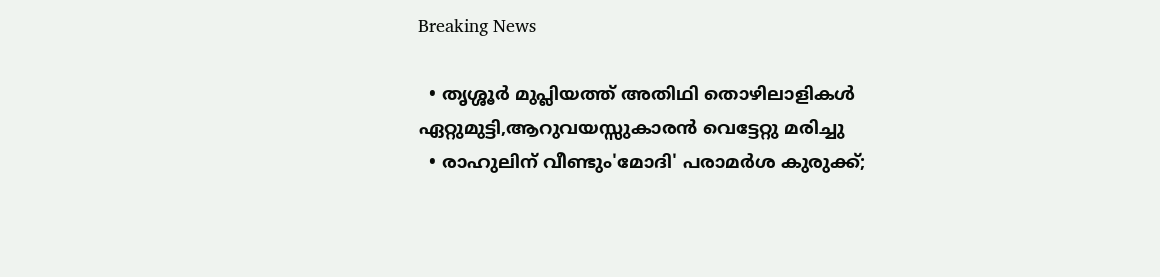Breaking News

  • തൃശ്ശൂർ മുപ്ലിയത്ത് അതിഥി തൊഴിലാളികൾ ഏറ്റുമുട്ടി,ആറുവയസ്സുകാരൻ വെട്ടേറ്റു മരിച്ചു
  • രാഹുലിന് വീണ്ടും'മോദി' പരാമര്‍ശ കുരുക്ക്;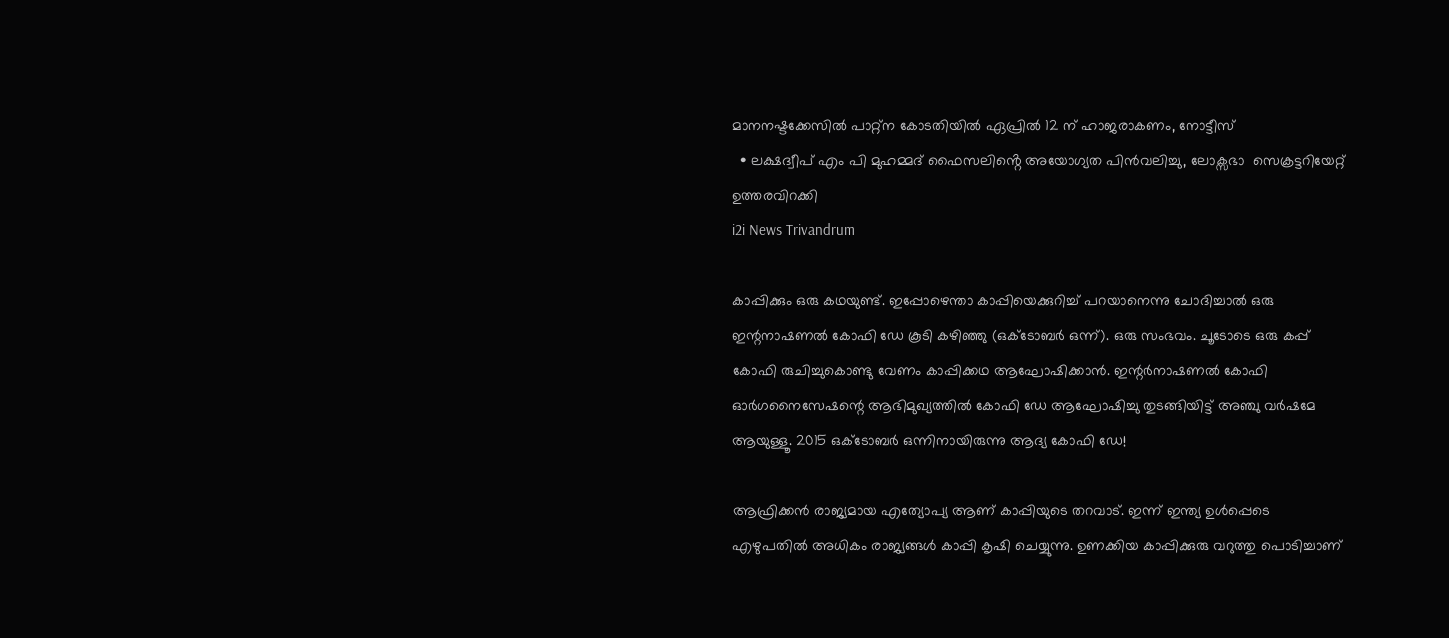മാനനഷ്ടക്കേസിൽ പാറ്റ്ന കോടതിയിൽ ഏപ്രിൽ 12 ന് ഹാജരാകണം, നോട്ടീസ്
  • ലക്ഷദ്വീപ് എം പി മുഹമ്മദ് ഫൈസലിൻ്റെ അയോഗ്യത പിൻവലിച്ചു, ലോക്സഭാ  സെക്രട്ടറിയേറ്റ് ഉത്തരവിറക്കി
i2i News Trivandrum

കാപ്പിക്കും ഒരു കഥയുണ്ട്. ഇപ്പോഴെന്താ കാപ്പിയെക്കുറിച്ച് പറയാനെന്നു ചോദിച്ചാല്‍ ഒരു ഇന്റനാഷണല്‍ കോഫി ഡേ കൂടി കഴിഞ്ഞു (ഒക്ടോബര്‍ ഒന്ന്). ഒരു സംഭവം. ചൂടോടെ ഒരു കപ്പ് കോഫി രുചിച്ചുകൊണ്ടു വേണം കാപ്പിക്കഥ ആഘോഷിക്കാന്‍. ഇന്റര്‍നാഷണല്‍ കോഫി ഓര്‍ഗനൈസേഷന്റെ ആഭിമുഖ്യത്തില്‍ കോഫി ഡേ ആഘോഷിച്ചു തുടങ്ങിയിട്ട് അഞ്ചു വര്‍ഷമേ ആയുള്ളൂ. 2015 ഒക്ടോബര്‍ ഒന്നിനായിരുന്നു ആദ്യ കോഫി ഡേ!

ആഫ്രിക്കന്‍ രാജ്യമായ എത്യോപ്യ ആണ് കാപ്പിയുടെ തറവാട്. ഇന്ന് ഇന്ത്യ ഉള്‍പ്പെടെ എഴുപതില്‍ അധികം രാജ്യങ്ങള്‍ കാപ്പി കൃഷി ചെയ്യുന്നു. ഉണക്കിയ കാപ്പിക്കുരു വറുത്തു പൊടിച്ചാണ്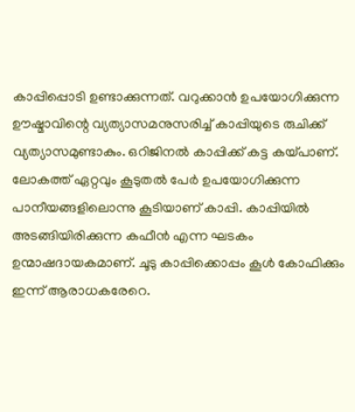കാപ്പിപ്പൊടി ഉണ്ടാക്കുന്നത്. വറുക്കാന്‍ ഉപയോഗിക്കുന്ന ഊഷ്മാവിന്റെ വ്യത്യാസമനുസരിച്ച് കാപ്പിയുടെ രുചിക്ക് വ്യത്യാസമുണ്ടാകും. ഒറിജിനല്‍ കാപ്പിക്ക് കട്ട കയ്പാണ്. ലോകത്ത് ഏറ്റവും കൂടുതല്‍ പേര്‍ ഉപയോഗിക്കുന്ന പാനീയങ്ങളിലൊന്നു കൂടിയാണ് കാപ്പി. കാപ്പിയില്‍ അടങ്ങിയിരിക്കുന്ന കഫീന്‍ എന്ന ഘടകം ഉന്മാഷദായകമാണ്. ചൂടു കാപ്പിക്കൊപ്പം കൂള്‍ കോഫിക്കും ഇന്ന് ആരാധകരേറെ.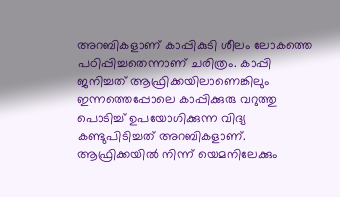അറബികളാണ് കാപ്പികുടി ശീലം ലോകത്തെ പഠിപ്പിച്ചതെന്നാണ് ചരിത്രം. കാപ്പി ജനിച്ചത് ആഫ്രിക്കയിലാണെങ്കിലും ഇന്നത്തെപ്പോലെ കാപ്പിക്കുരു വറുത്തു പൊടിച്ച് ഉപയോഗിക്കുന്ന വിദ്യ കണ്ടുപിടിച്ചത് അറബികളാണ്. ആഫ്രിക്കയില്‍ നിന്ന് യെമനിലേക്കും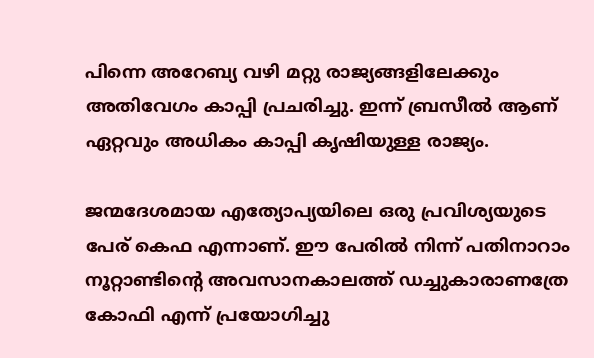പിന്നെ അറേബ്യ വഴി മറ്റു രാജ്യങ്ങളിലേക്കും അതിവേഗം കാപ്പി പ്രചരിച്ചു. ഇന്ന് ബ്രസീല്‍ ആണ് ഏറ്റവും അധികം കാപ്പി കൃഷിയുള്ള രാജ്യം.

ജന്മദേശമായ എത്യോപ്യയിലെ ഒരു പ്രവിശ്യയുടെ പേര് കെഫ എന്നാണ്. ഈ പേരില്‍ നിന്ന് പതിനാറാം നൂറ്റാണ്ടിന്റെ അവസാനകാലത്ത് ഡച്ചുകാരാണത്രേ കോഫി എന്ന് പ്രയോഗിച്ചു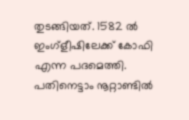തുടങ്ങിയത്. 1582 ല്‍ ഇംഗ്‌ളീഷിലേക്ക് കോഫി എന്ന പദമെത്തി. പതിനെട്ടാം നൂറ്റാണ്ടില്‍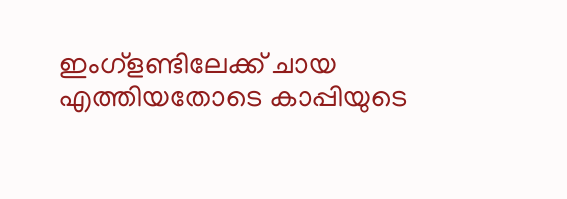ഇംഗ്‌ളണ്ടിലേക്ക് ചായ എത്തിയതോടെ കാപ്പിയുടെ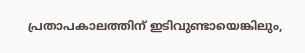പ്രതാപകാലത്തിന് ഇടിവുണ്ടായെങ്കിലും,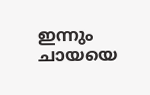ഇന്നും ചായയെ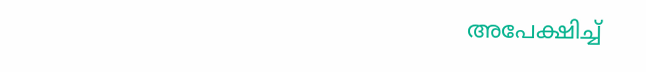അപേക്ഷിച്ച്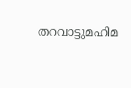തറവാട്ടുമഹിമ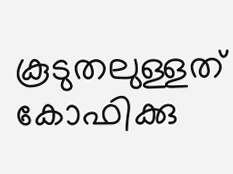കൂടുതലുള്ളത് കോഫിക്കു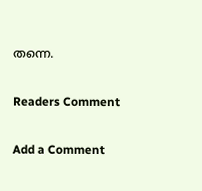തന്നെ.

Readers Comment

Add a Comment